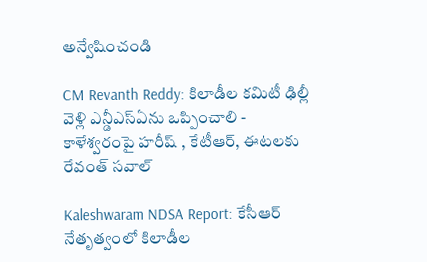అన్వేషించండి

CM Revanth Reddy: కిలాడీల కమిటీ ఢిల్లీ వెళ్లి ఎన్డీఎస్‌ఏను ఒప్పించాలి - కాళేశ్వరంపై హరీష్ , కేటీఆర్, ఈటలకు రేవంత్ సవాల్

Kaleshwaram NDSA Report: కేసీఆర్ నేతృత్వంలో కిలాడీల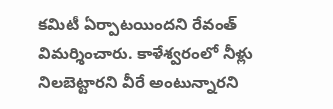కమిటీ ఏర్పాటయిందని రేవంత్ విమర్శించారు. కాళేశ్వరంలో నీళ్లు నిలబెట్టారని వీరే అంటున్నారని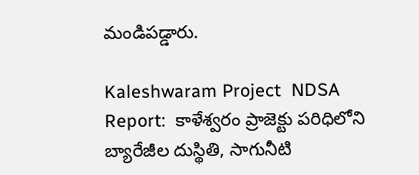మండిపడ్డారు.

Kaleshwaram Project  NDSA Report:  కాళేశ్వరం ప్రాజెక్టు పరిధిలోని బ్యారేజీల దుస్థితి, సాగునీటి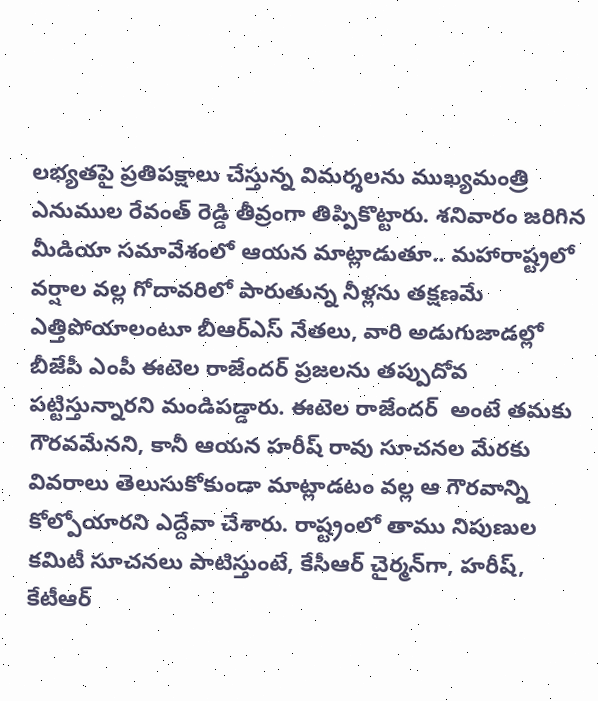లభ్యతపై ప్రతిపక్షాలు చేస్తున్న విమర్శలను ముఖ్యమంత్రి ఎనుముల రేవంత్ రెడ్డి తీవ్రంగా తిప్పికొట్టారు. శనివారం జరిగిన మీడియా సమావేశంలో ఆయన మాట్లాడుతూ.. మహారాష్ట్రలో వర్షాల వల్ల గోదావరిలో పారుతున్న నీళ్లను తక్షణమే ఎత్తిపోయాలంటూ బీఆర్‌ఎస్ నేతలు, వారి అడుగుజాడల్లో బీజేపీ ఎంపీ ఈటెల రాజేందర్ ప్రజలను తప్పుదోవ పట్టిస్తున్నారని మండిపడ్డారు. ఈటెల రాజేందర్  అంటే తమకు గౌరవమేనని, కానీ ఆయన హరీష్ రావు సూచనల మేరకు వివరాలు తెలుసుకోకుండా మాట్లాడటం వల్ల ఆ గౌరవాన్ని కోల్పోయారని ఎద్దేవా చేశారు. రాష్ట్రంలో తాము నిపుణుల కమిటీ సూచనలు పాటిస్తుంటే, కేసీఆర్ చైర్మన్‌గా, హరీష్, కేటీఆర్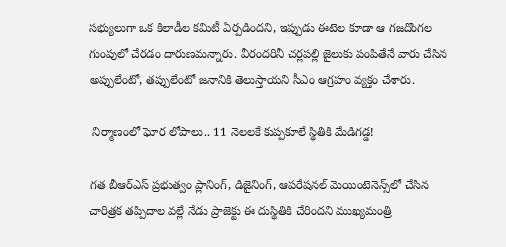సభ్యులుగా ఒక కిలాడీల కమిటీ ఏర్పడిందని, ఇప్పుడు ఈటెల కూడా ఆ గజదొంగల గుంపులో చేరడం దారుణమన్నారు. వీరందరినీ చర్లపల్లి జైలుకు పంపితేనే వారు చేసిన అప్పులేంటో, తప్పులేంటో జనానికి తెలుస్తాయని సీఎం ఆగ్రహం వ్యక్తం చేశారు.

 నిర్మాణంలో ఘోర లోపాలు.. 11 నెలలకే కుప్పకూలే స్థితికి మేడిగడ్డ!

గత బీఆర్‌ఎస్ ప్రభుత్వం ప్లానింగ్, డిజైనింగ్, ఆపరేషనల్ మెయింటెనెన్స్‌లో చేసిన చారిత్రక తప్పిదాల వల్లే నేడు ప్రాజెక్టు ఈ దుస్థితికి చేరిందని ముఖ్యమంత్రి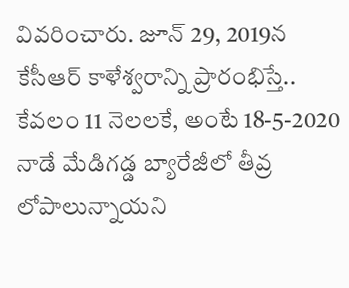వివరించారు. జూన్ 29, 2019న కేసీఆర్ కాళేశ్వరాన్ని ప్రారంభిస్తే.. కేవలం 11 నెలలకే, అంటే 18-5-2020 నాడే మేడిగడ్డ బ్యారేజీలో తీవ్ర లోపాలున్నాయని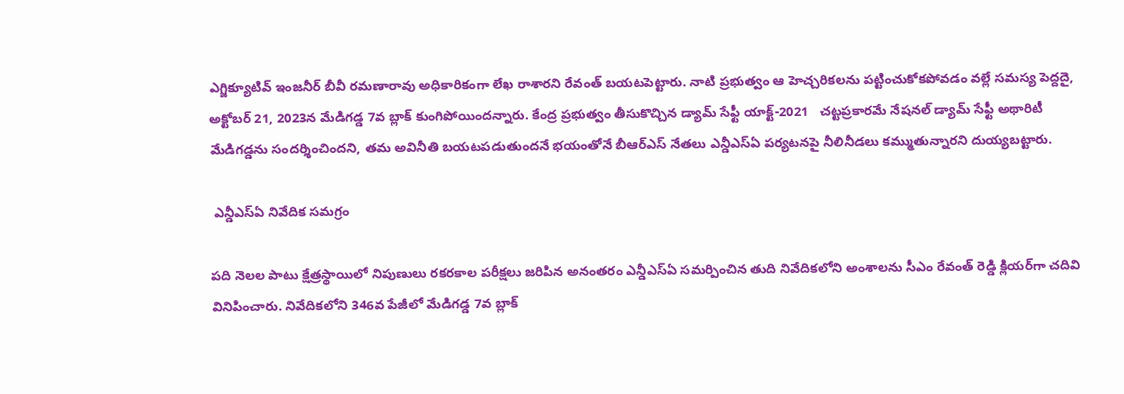ఎగ్జిక్యూటివ్ ఇంజనీర్ బీవీ రమణారావు అధికారికంగా లేఖ రాశారని రేవంత్ బయటపెట్టారు. నాటి ప్రభుత్వం ఆ హెచ్చరికలను పట్టించుకోకపోవడం వల్లే సమస్య పెద్దదై, అక్టోబర్ 21, 2023న మేడిగడ్డ 7వ బ్లాక్ కుంగిపోయిందన్నారు. కేంద్ర ప్రభుత్వం తీసుకొచ్చిన డ్యామ్ సేఫ్టీ యాక్ట్-2021   చట్టప్రకారమే నేషనల్ డ్యామ్ సేఫ్టీ అథారిటీ మేడిగడ్డను సందర్శించిందని, తమ అవినీతి బయటపడుతుందనే భయంతోనే బీఆర్‌ఎస్ నేతలు ఎన్డీఎస్ఏ పర్యటనపై నీలినీడలు కమ్ముతున్నారని దుయ్యబట్టారు.

 ఎన్డీఎస్ఏ నివేదిక సమగ్రం

పది నెలల పాటు క్షేత్రస్థాయిలో నిపుణులు రకరకాల పరీక్షలు జరిపిన అనంతరం ఎన్డీఎస్ఏ సమర్పించిన తుది నివేదికలోని అంశాలను సీఎం రేవంత్ రెడ్డి క్లియర్‌గా చదివి వినిపించారు. నివేదికలోని 346వ పేజీలో మేడిగడ్డ 7వ బ్లాక్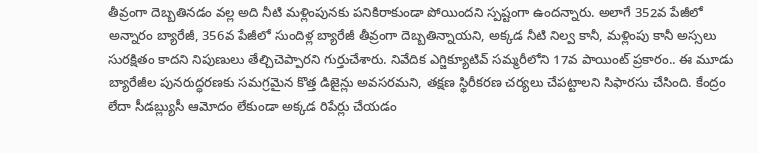తీవ్రంగా దెబ్బతినడం వల్ల అది నీటి మళ్లింపునకు పనికిరాకుండా పోయిందని స్పష్టంగా ఉందన్నారు. అలాగే 352వ పేజీలో అన్నారం బ్యారేజీ, 356వ పేజీలో సుందిళ్ల బ్యారేజీ తీవ్రంగా దెబ్బతిన్నాయని, అక్కడ నీటి నిల్వ కానీ, మళ్లింపు కానీ అస్సలు సురక్షితం కాదని నిపుణులు తేల్చిచెప్పారని గుర్తుచేశారు. నివేదిక ఎగ్జిక్యూటివ్ సమ్మరీలోని 17వ పాయింట్ ప్రకారం.. ఈ మూడు బ్యారేజీల పునరుద్ధరణకు సమగ్రమైన కొత్త డిజైన్లు అవసరమని, తక్షణ స్థిరీకరణ చర్యలు చేపట్టాలని సిఫారసు చేసింది. కేంద్రం లేదా సీడబ్ల్యుసీ ఆమోదం లేకుండా అక్కడ రిపేర్లు చేయడం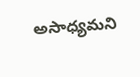అసాధ్యమని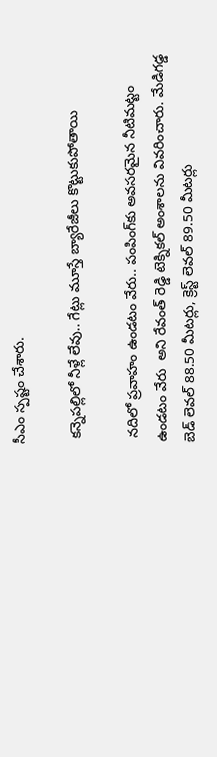సీఎం స్పష్టం చేశారు.

 కన్నెపల్లిలో నీళ్లే లేవు.. గేట్లు మూస్తే బ్యారేజీలు కొట్టుకుపోతాయి

 నదిలో ప్రవాహం ఉండటం వేరు.. పంపింగ్‌కు అవసరమైన నీటిమట్టం ఉండటం వేరు  అని రేవంత్ రెడ్డి టెక్నికల్ అంశాలను వివరించారు. మేడిగడ్డ బెడ్ లెవల్ 88.50 మీటర్లు, క్రెస్ట్ లెవల్ 89.50 మీటర్లు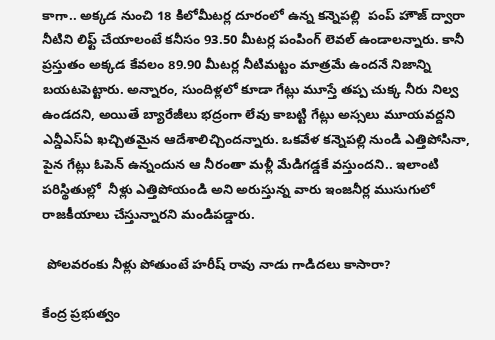కాగా.. అక్కడ నుంచి 18 కిలోమీటర్ల దూరంలో ఉన్న కన్నెపల్లి  పంప్ హౌజ్ ద్వారా నీటిని లిఫ్ట్ చేయాలంటే కనీసం 93.50 మీటర్ల పంపింగ్ లెవల్ ఉండాలన్నారు. కానీ ప్రస్తుతం అక్కడ కేవలం 89.90 మీటర్ల నీటిమట్టం మాత్రమే ఉందనే నిజాన్ని బయటపెట్టారు. అన్నారం, సుందిళ్లలో కూడా గేట్లు మూస్తే తప్ప చుక్క నీరు నిల్వ ఉండదని, అయితే బ్యారేజీలు భద్రంగా లేవు కాబట్టి గేట్లు అస్సలు మూయవద్దని ఎన్డీఎస్ఏ ఖచ్చితమైన ఆదేశాలిచ్చిందన్నారు. ఒకవేళ కన్నెపల్లి నుండి ఎత్తిపోసినా, పైన గేట్లు ఓపెన్ ఉన్నందున ఆ నీరంతా మళ్లీ మేడిగడ్డకే వస్తుందని.. ఇలాంటి పరిస్థితుల్లో  నీళ్లు ఎత్తిపోయండి అని అరుస్తున్న వారు ఇంజనీర్ల ముసుగులో రాజకీయాలు చేస్తున్నారని మండిపడ్డారు.

 పోలవరంకు నీళ్లు పోతుంటే హరీష్ రావు నాడు గాడిదలు కాసారా?

కేంద్ర ప్రభుత్వం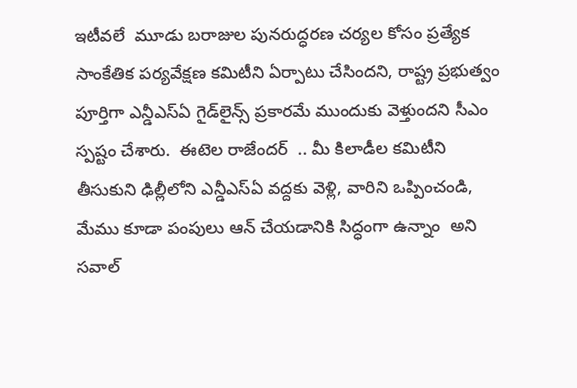ఇటీవలే  మూడు బరాజుల పునరుద్ధరణ చర్యల కోసం ప్రత్యేక సాంకేతిక పర్యవేక్షణ కమిటీని ఏర్పాటు చేసిందని, రాష్ట్ర ప్రభుత్వం పూర్తిగా ఎన్డీఎస్ఏ గైడ్‌లైన్స్ ప్రకారమే ముందుకు వెళ్తుందని సీఎం స్పష్టం చేశారు.  ఈటెల రాజేందర్  .. మీ కిలాడీల కమిటీని తీసుకుని ఢిల్లీలోని ఎన్డీఎస్ఏ వద్దకు వెళ్లి, వారిని ఒప్పించండి, మేము కూడా పంపులు ఆన్ చేయడానికి సిద్ధంగా ఉన్నాం  అని సవాల్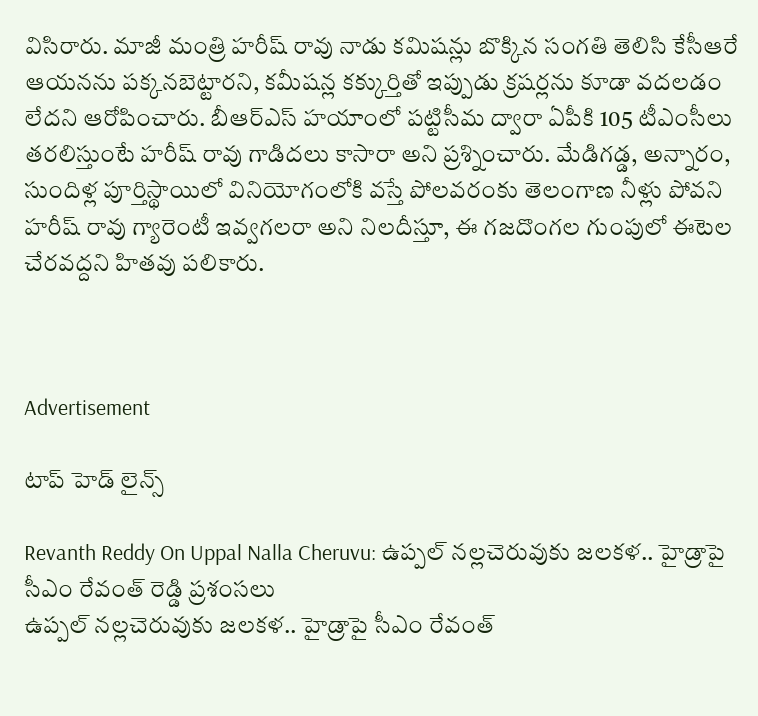విసిరారు. మాజీ మంత్రి హరీష్ రావు నాడు కమిషన్లు బొక్కిన సంగతి తెలిసి కేసీఆరే ఆయనను పక్కనబెట్టారని, కమీషన్ల కక్కుర్తితో ఇప్పుడు క్రషర్లను కూడా వదలడం లేదని ఆరోపించారు. బీఆర్‌ఎస్ హయాంలో పట్టిసీమ ద్వారా ఏపీకి 105 టీఎంసీలు తరలిస్తుంటే హరీష్ రావు గాడిదలు కాసారా అని ప్రశ్నించారు. మేడిగడ్డ, అన్నారం, సుందిళ్ల పూర్తిస్థాయిలో వినియోగంలోకి వస్తే పోలవరంకు తెలంగాణ నీళ్లు పోవని హరీష్ రావు గ్యారెంటీ ఇవ్వగలరా అని నిలదీస్తూ, ఈ గజదొంగల గుంపులో ఈటెల చేరవద్దని హితవు పలికారు.



Advertisement

టాప్ హెడ్ లైన్స్

Revanth Reddy On Uppal Nalla Cheruvu: ఉప్పల్ నల్లచెరువుకు జలకళ.. హైడ్రాపై సీఎం రేవంత్ రెడ్డి ప్రశంసలు
ఉప్పల్ నల్లచెరువుకు జలకళ.. హైడ్రాపై సీఎం రేవంత్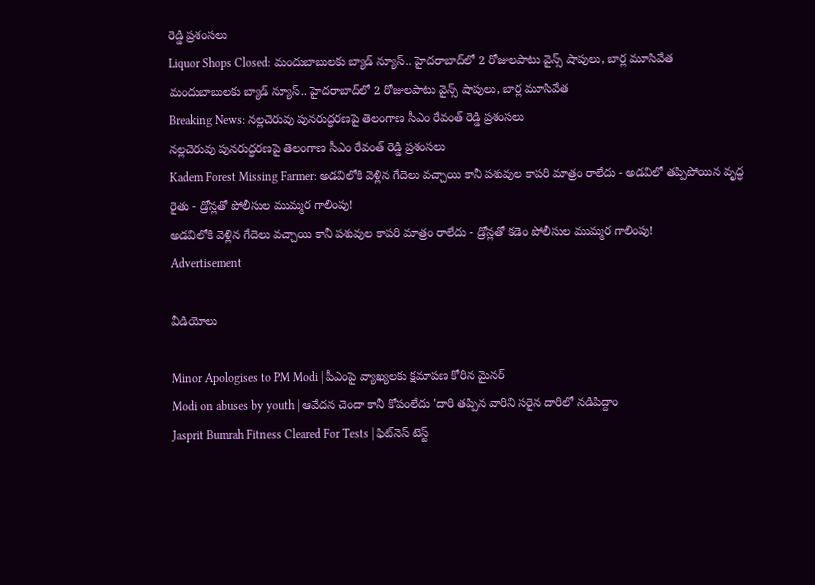రెడ్డి ప్రశంసలు
Liquor Shops Closed: మందుబాబులకు బ్యాడ్ న్యూస్.. హైదరాబాద్‌లో 2 రోజులపాటు వైన్స్ షాపులు, బార్ల మూసివేత
మందుబాబులకు బ్యాడ్ న్యూస్.. హైదరాబాద్‌లో 2 రోజులపాటు వైన్స్ షాపులు, బార్ల మూసివేత
Breaking News: నల్లచెరువు పునరుద్ధరణపై తెలంగాణ సీఎం రేవంత్ రెడ్డి ప్రశంసలు
నల్లచెరువు పునరుద్ధరణపై తెలంగాణ సీఎం రేవంత్ రెడ్డి ప్రశంసలు
Kadem Forest Missing Farmer: అడవిలోకి వెళ్లిన గేదెలు వచ్చాయి కానీ పశువుల కాపరి మాత్రం రాలేదు - అడవిలో తప్పిపోయిన వృద్ధ రైతు - డ్రోన్లతో పోలీసుల ముమ్మర గాలింపు!
అడవిలోకి వెళ్లిన గేదెలు వచ్చాయి కానీ పశువుల కాపరి మాత్రం రాలేదు - డ్రోన్లతో కడెం పోలీసుల ముమ్మర గాలింపు!
Advertisement

వీడియోలు

Minor Apologises to PM Modi | పీఎంపై వ్యాఖ్యలకు క్షమాపణ కోరిన మైనర్
Modi on abuses by youth | ఆవేదన చెందా కానీ కోపంలేదు 'దారి తప్పిన వారిని సరైన దారిలో నడిపిద్దాం
Jasprit Bumrah Fitness Cleared For Tests | ఫిట్‌నెస్ టెస్ట్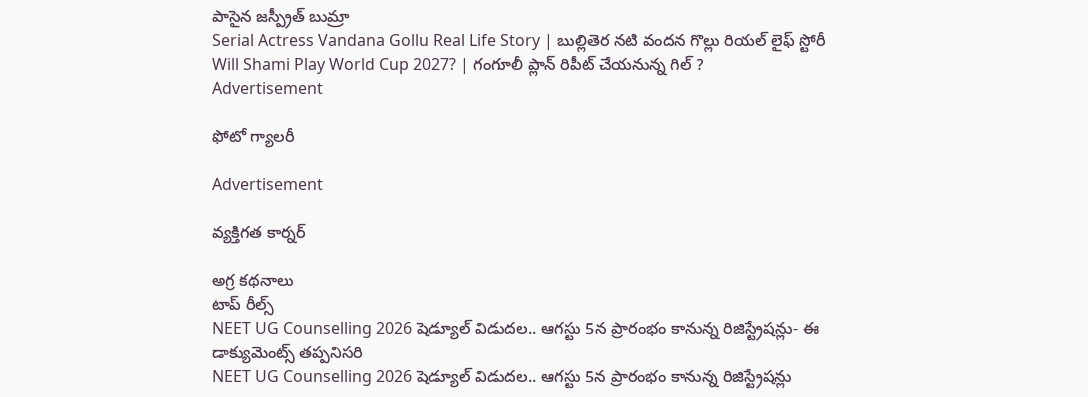పాసైన జస్ప్రీత్ బుమ్రా
Serial Actress Vandana Gollu Real Life Story | బుల్లితెర నటి వందన గొల్లు రియల్ లైఫ్ స్టోరీ
Will Shami Play World Cup 2027? | గంగూలీ ప్లాన్ రిపీట్ చేయనున్న గిల్ ?
Advertisement

ఫోటో గ్యాలరీ

Advertisement

వ్యక్తిగత కార్నర్

అగ్ర కథనాలు
టాప్ రీల్స్
NEET UG Counselling 2026 షెడ్యూల్ విడుదల.. ఆగస్టు 5న ప్రారంభం కానున్న రిజిస్ట్రేషన్లు- ఈ డాక్యుమెంట్స్ తప్పనిసరి
NEET UG Counselling 2026 షెడ్యూల్ విడుదల.. ఆగస్టు 5న ప్రారంభం కానున్న రిజిస్ట్రేషన్లు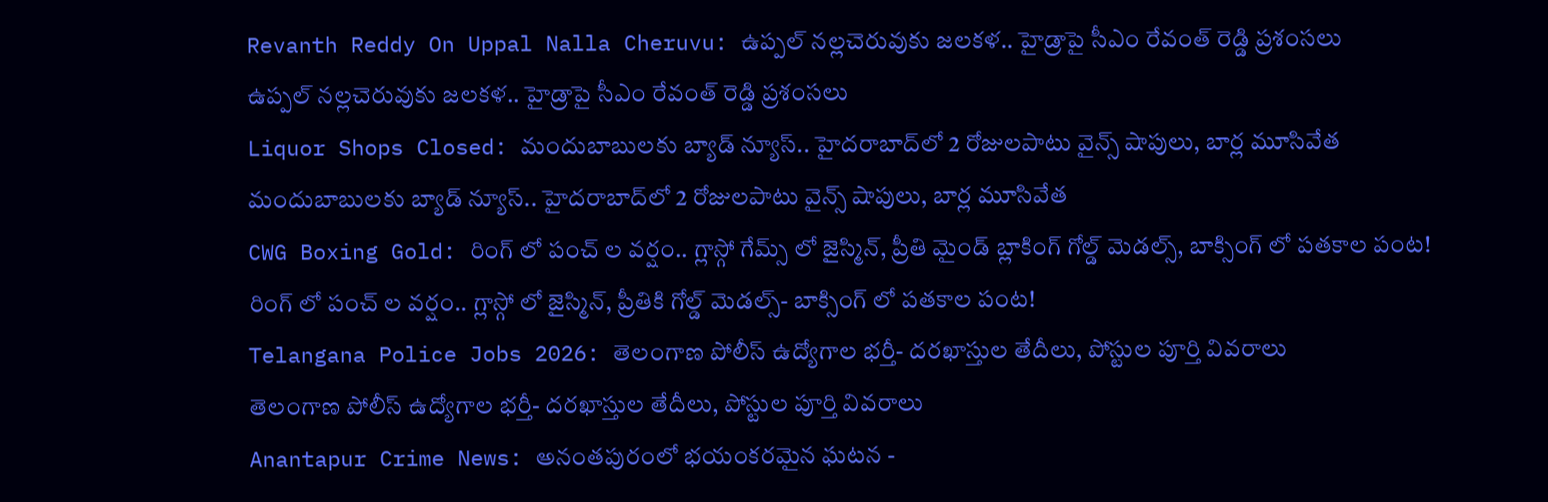Revanth Reddy On Uppal Nalla Cheruvu: ఉప్పల్ నల్లచెరువుకు జలకళ.. హైడ్రాపై సీఎం రేవంత్ రెడ్డి ప్రశంసలు
ఉప్పల్ నల్లచెరువుకు జలకళ.. హైడ్రాపై సీఎం రేవంత్ రెడ్డి ప్రశంసలు
Liquor Shops Closed: మందుబాబులకు బ్యాడ్ న్యూస్.. హైదరాబాద్‌లో 2 రోజులపాటు వైన్స్ షాపులు, బార్ల మూసివేత
మందుబాబులకు బ్యాడ్ న్యూస్.. హైదరాబాద్‌లో 2 రోజులపాటు వైన్స్ షాపులు, బార్ల మూసివేత
CWG Boxing Gold: రింగ్ లో పంచ్ ల వర్షం.. గ్లాస్గో గేమ్స్ లో జైస్మిన్, ప్రీతి మైండ్ బ్లాకింగ్ గోల్డ్ మెడల్స్, బాక్సింగ్ లో పతకాల పంట!
రింగ్ లో పంచ్ ల వర్షం.. గ్లాస్గో లో జైస్మిన్, ప్రీతికి గోల్డ్ మెడల్స్- బాక్సింగ్ లో పతకాల పంట!
Telangana Police Jobs 2026: తెలంగాణ పోలీస్ ఉద్యోగాల భర్తీ- దరఖాస్తుల తేదీలు, పోస్టుల పూర్తి వివరాలు
తెలంగాణ పోలీస్ ఉద్యోగాల భర్తీ- దరఖాస్తుల తేదీలు, పోస్టుల పూర్తి వివరాలు
Anantapur Crime News: అనంతపురంలో భయంకరమైన ఘటన -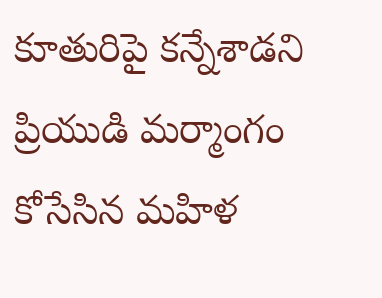కూతురిపై కన్నేశాడని ప్రియుడి మర్మాంగం కోసేసిన మహిళ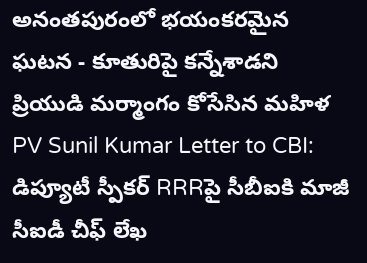అనంతపురంలో భయంకరమైన ఘటన - కూతురిపై కన్నేశాడని ప్రియుడి మర్మాంగం కోసేసిన మహిళ
PV Sunil Kumar Letter to CBI: డిప్యూటీ స్పీకర్ RRRపై సీబీఐకి మాజీ సీఐడీ చీఫ్ లేఖ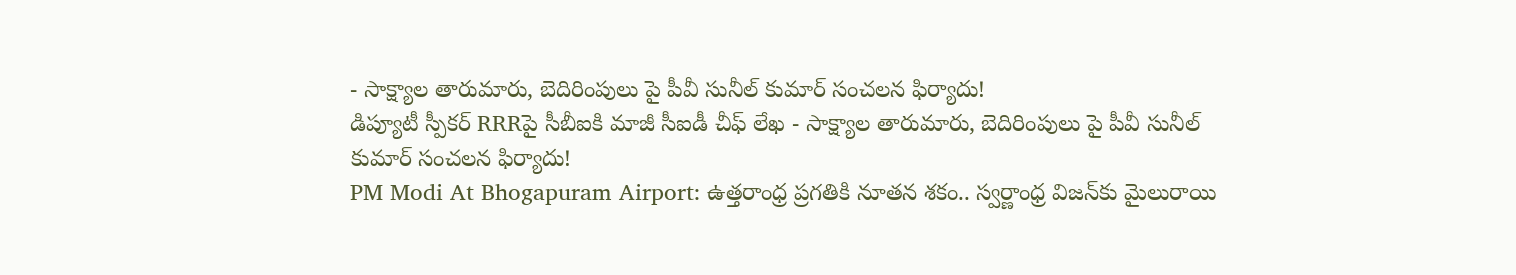- సాక్ష్యాల తారుమారు, బెదిరింపులు పై పీవీ సునీల్ కుమార్ సంచలన ఫిర్యాదు!
డిప్యూటీ స్పీకర్ RRRపై సీబీఐకి మాజీ సీఐడీ చీఫ్ లేఖ - సాక్ష్యాల తారుమారు, బెదిరింపులు పై పీవీ సునీల్ కుమార్ సంచలన ఫిర్యాదు!
PM Modi At Bhogapuram Airport: ఉత్తరాంధ్ర ప్రగతికి నూతన శకం.. స్వర్ణాంధ్ర విజన్‌కు మైలురాయి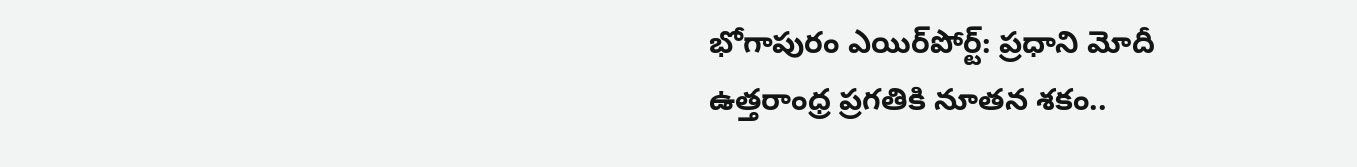భోగాపురం ఎయిర్‌పోర్ట్: ప్రధాని మోదీ
ఉత్తరాంధ్ర ప్రగతికి నూతన శకం..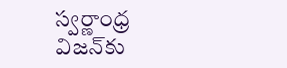స్వర్ణాంధ్ర విజన్‌కు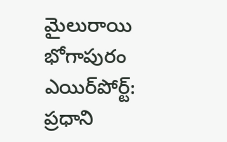మైలురాయి భోగాపురం ఎయిర్‌పోర్ట్: ప్రధాని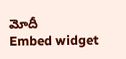మోదీ
Embed widget